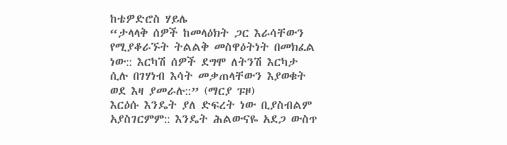ከቴዎድሮስ ሃይሌ
“ታላላቅ ሰዎች ከመላዕክት ጋር እራሳቸውን የሚያቆራኙት ትልልቅ መስዋዕትነት በመክፈል ነው:: እርካሽ ሰዎች ደግሞ ለትንሽ እርካታ ሲሉ በገሃነብ እሳት መቃጠላቸውን እያወቁት ወደ እዛ ያመራሉ::” (ማርያ ፑዞ)
እርዕሱ እንዴት ያለ ድፍረት ነው ቢያስብልም አያስገርምም:: እንዴት ሕልውናዬ አደጋ ውስጥ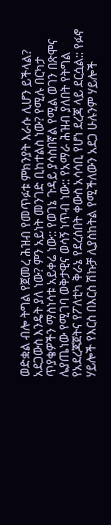ወድቋል ብሎ ትግል የጀመረ ሕዝብ የመጥፉቱ ምክንያት እራሱ ሊሆን ይችላል? አደጋውስ እንዴት ያለ ነው? ምን አይነት መንገድ ቢከተልስ ነው? የሚሉ በርካታ ጥያቄዎችን ማስነሳቱ አይቀሬ ነው:: የወገኔ ጉዳይ ያሳስበኛል የሚል ወገን በጽሞና ሌያጤነው የሚገባ ወቅታዊና ወሳኝ ነጥብ ነው:: የአማራ ሕዝብ ያለበት የትግል የአደረጃጀትና የፖለቲካ ቅራኔ የደረሰበት ቀውስ አሳሳቢ የሆነ ደረጃ ላይ ደርሷል:: የፉኖ ሃይሎች የእርስ በእርስ ሽኩቻ ሊያስከትል የሚችለውን አደጋ ሁሉንም ሃይሎች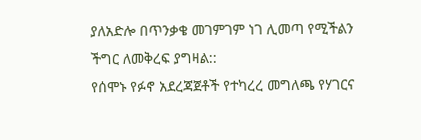ያለአድሎ በጥንቃቄ መገምገም ነገ ሊመጣ የሚችልን ችግር ለመቅረፍ ያግዛል::
የሰሞኑ የፉኖ አደረጃጀቶች የተካረረ መግለጫ የሃገርና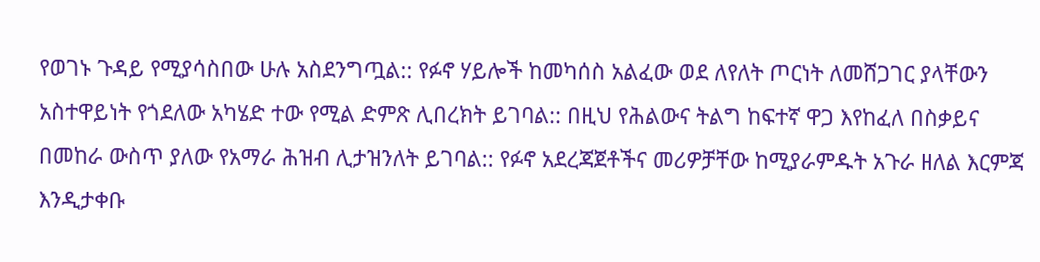የወገኑ ጉዳይ የሚያሳስበው ሁሉ አስደንግጧል:: የፉኖ ሃይሎች ከመካሰስ አልፈው ወደ ለየለት ጦርነት ለመሸጋገር ያላቸውን አስተዋይነት የጎደለው አካሄድ ተው የሚል ድምጽ ሊበረክት ይገባል:: በዚህ የሕልውና ትልግ ከፍተኛ ዋጋ እየከፈለ በስቃይና በመከራ ውስጥ ያለው የአማራ ሕዝብ ሊታዝንለት ይገባል:: የፉኖ አደረጃጀቶችና መሪዎቻቸው ከሚያራምዱት አጉራ ዘለል እርምጃ እንዲታቀቡ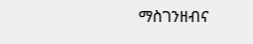ማስገንዘብና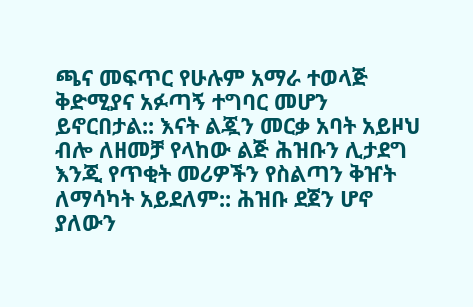ጫና መፍጥር የሁሉም አማራ ተወላጅ ቅድሚያና አፉጣኝ ተግባር መሆን ይኖርበታል:: እናት ልጇን መርቃ አባት አይዞህ ብሎ ለዘመቻ የላከው ልጅ ሕዝቡን ሊታደግ እንጂ የጥቂት መሪዎችን የስልጣን ቅዠት ለማሳካት አይደለም:: ሕዝቡ ደጀን ሆኖ ያለውን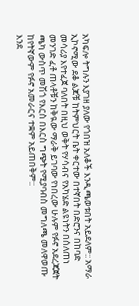አካፍሎ ትግሉን እያገዘ ያለው የጎበዝ አለቆች እንዲጫወቱበት አይደለም:: አማራ ኢኮኖሚው ደቆ ልጆቹ ከትምህርት ቤት ቀርተው በተኛበት በድሮንና በከባድ መሳሪያ እየተፈጀ ባለበት በዚህ ወቅት የሃሳብና የአካሄድ ልዩነትን በሰለጠነ መንገድ ፈቶ ጠላቶቹን ከቅዪው ማራቅ ይገባው የነበረው ሁሉም የፉኖ አደረጃጀት ጫካ ውስጥ መሽጎ የእርስ በእርስ ግጭት የሚያባብስ መግለጫ መለዋወጡ ከየትኛውም የፉኖ አመራርና ተቋም አይጠበቅም::
እንደ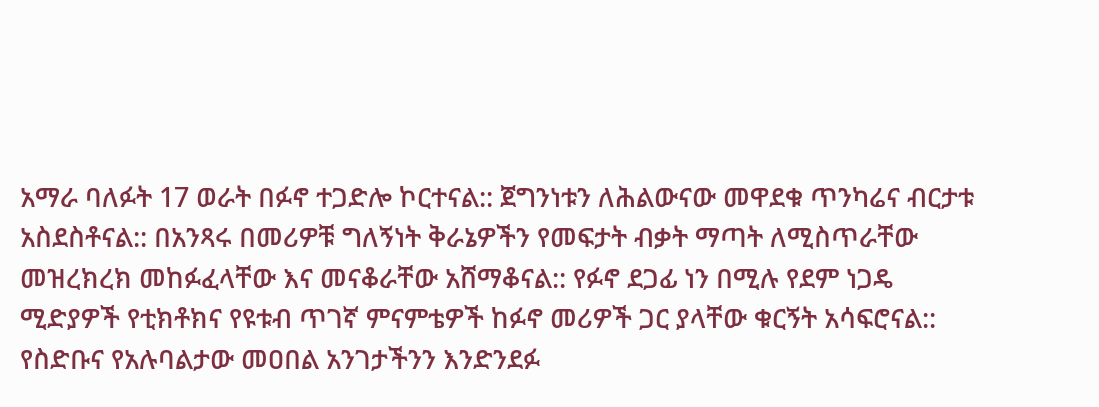አማራ ባለፉት 17 ወራት በፉኖ ተጋድሎ ኮርተናል:: ጀግንነቱን ለሕልውናው መዋደቁ ጥንካሬና ብርታቱ አስደስቶናል:: በአንጻሩ በመሪዎቹ ግለኝነት ቅራኔዎችን የመፍታት ብቃት ማጣት ለሚስጥራቸው መዝረክረክ መከፉፈላቸው እና መናቆራቸው አሸማቆናል:: የፉኖ ደጋፊ ነን በሚሉ የደም ነጋዴ ሚድያዎች የቲክቶክና የዩቱብ ጥገኛ ምናምቴዎች ከፉኖ መሪዎች ጋር ያላቸው ቁርኝት አሳፍሮናል:: የስድቡና የአሉባልታው መዐበል አንገታችንን እንድንደፉ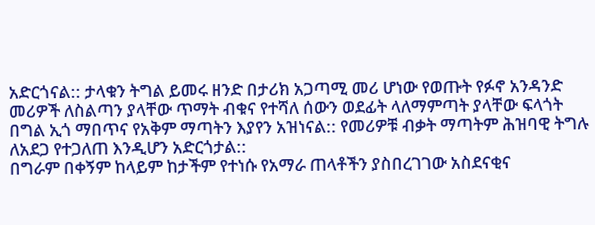አድርጎናል:: ታላቁን ትግል ይመሩ ዘንድ በታሪክ አጋጣሚ መሪ ሆነው የወጡት የፉኖ አንዳንድ መሪዎች ለስልጣን ያላቸው ጥማት ብቁና የተሻለ ሰውን ወደፊት ላለማምጣት ያላቸው ፍላጎት በግል ኢጎ ማበጥና የአቅም ማጣትን እያየን አዝነናል:: የመሪዎቹ ብቃት ማጣትም ሕዝባዊ ትግሉ ለአደጋ የተጋለጠ እንዲሆን አድርጎታል::
በግራም በቀኝም ከላይም ከታችም የተነሱ የአማራ ጠላቶችን ያስበረገገው አስደናቂና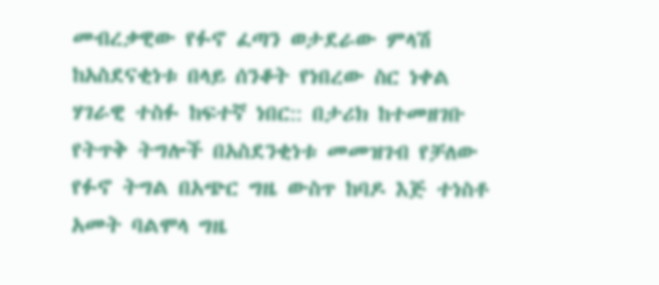መብረቃዊው የፉኖ ፈጣን ወታደራው ምላሽ ከአስደናቂነቱ በላይ ሰንቆት የነበረው ስር ነቀል ሃገራዊ ተስፉ ከፍተኛ ነበር:: በታሪክ ከተመዘገቡ የትጥቅ ትግሎች በአስደንቂነቱ መመዝገብ የቻለው የፉኖ ትግል በአጭር ግዜ ውስጥ ከባዶ እጅ ተነስቶ አመት ባልሞላ ግዜ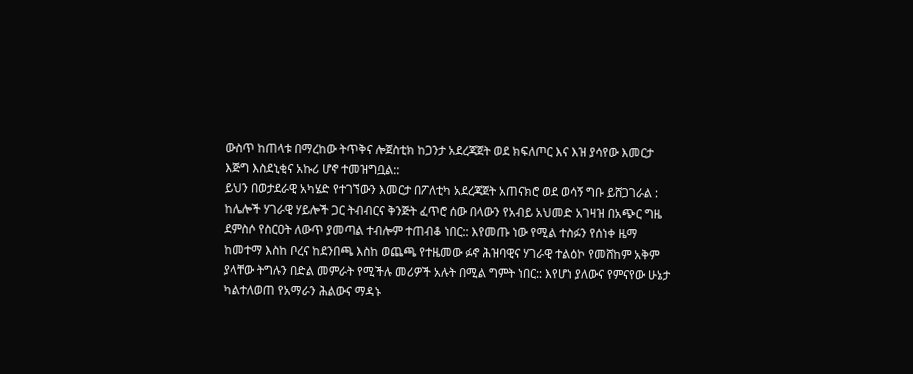ውስጥ ከጠላቱ በማረከው ትጥቅና ሎጀስቲክ ከጋንታ አደረጃጀት ወደ ክፍለጦር እና እዝ ያሳየው እመርታ እጅግ እስደኒቂና አኩሪ ሆኖ ተመዝግቧል::
ይህን በወታደራዊ አካሄድ የተገኘውን እመርታ በፖለቲካ አደረጃጀት አጠናክሮ ወደ ወሳኝ ግቡ ይሸጋገራል : ከሌሎች ሃገራዊ ሃይሎች ጋር ትብብርና ቅንጅት ፈጥሮ ሰው በላውን የአብይ አህመድ አገዛዝ በአጭር ግዜ ደምስሶ የስርዐት ለውጥ ያመጣል ተብሎም ተጠብቆ ነበር:: እየመጡ ነው የሚል ተስፉን የሰነቀ ዜማ ከመተማ እስከ ቦረና ከደንበጫ እስከ ወጨጫ የተዜመው ፉኖ ሕዝባዊና ሃገራዊ ተልዕኮ የመሸከም አቅም ያላቸው ትግሉን በድል መምራት የሚችሉ መሪዎች አሉት በሚል ግምት ነበር:: እየሆነ ያለውና የምናየው ሁኔታ ካልተለወጠ የአማራን ሕልውና ማዳኑ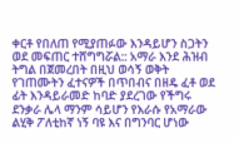ቀርቶ የበለጠ የሚያጠፉው እንዳይሆን ስጋትን ወደ መፍጠር ተሸግግሯል:: አማራ እንደ ሕዝብ ትግል በጀመረበት በዚህ ወሳኝ ወቅት የገጠሙትን ፈተናዎች በጥበብና በዘዴ ፈቶ ወደ ፊት እንዳይራመድ ከባድ ያደረገው የችግሩ ደንቃራ ሌላ ማንም ሳይሆን የእራሱ የአማራው ልሂቅ ፖለቲከኛ ነኝ ባዩ እና በግንባር ሆነው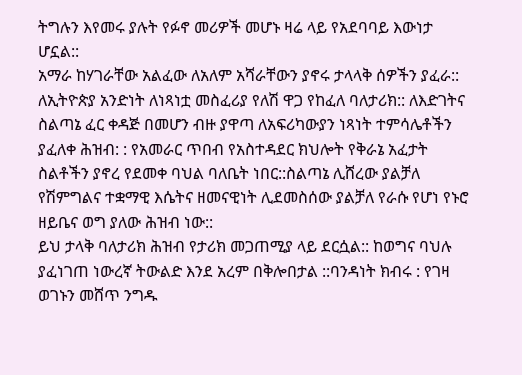ትግሉን እየመሩ ያሉት የፉኖ መሪዎች መሆኑ ዛሬ ላይ የአደባባይ እውነታ ሆኗል::
አማራ ከሃገራቸው አልፈው ለአለም አሻራቸውን ያኖሩ ታላላቅ ሰዎችን ያፈራ:: ለኢትዮጵያ አንድነት ለነጻነቷ መስፈሪያ የለሽ ዋጋ የከፈለ ባለታሪክ:: ለእድገትና ስልጣኔ ፈር ቀዳጅ በመሆን ብዙ ያዋጣ ለአፍሪካውያን ነጻነት ተምሳሌቶችን ያፈለቀ ሕዝብ: : የአመራር ጥበብ የአስተዳደር ክህሎት የቅራኔ አፈታት ስልቶችን ያኖረ የደመቀ ባህል ባለቤት ነበር::ስልጣኔ ሊሸረው ያልቻለ የሽምግልና ተቋማዊ እሴትና ዘመናዊነት ሊደመስሰው ያልቻለ የራሱ የሆነ የኑሮ ዘይቤና ወግ ያለው ሕዝብ ነው::
ይህ ታላቅ ባለታሪክ ሕዝብ የታሪክ መጋጠሚያ ላይ ደርሷል:: ከወግና ባህሉ ያፈነገጠ ነውረኛ ትውልድ እንደ አረም በቅሎበታል ::ባንዳነት ክብሩ : የገዛ ወገኑን መሸጥ ንግዱ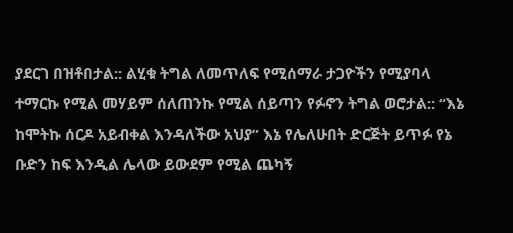ያደርገ በዝቶበታል:: ልሂቁ ትግል ለመጥለፍ የሚሰማራ ታጋዮችን የሚያባላ ተማርኩ የሚል መሃይም ሰለጠንኩ የሚል ሰይጣን የፉኖን ትግል ወሮታል:: “እኔ ከሞትኩ ሰርዶ አይብቀል እንዳለችው አህያ” እኔ የሌለሁበት ድርጅት ይጥፉ የኔ ቡድን ከፍ እንዲል ሌላው ይውደም የሚል ጨካኝ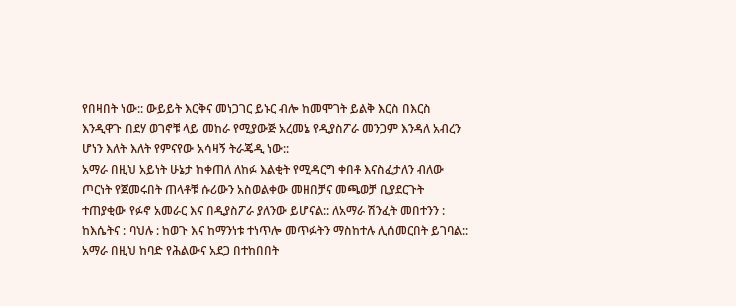የበዛበት ነው:: ውይይት እርቅና መነጋገር ይኑር ብሎ ከመሞገት ይልቅ እርስ በእርስ እንዲዋጉ በደሃ ወገኖቹ ላይ መከራ የሚያውጅ አረመኔ የዲያስፖራ መንጋም እንዳለ አብረን ሆነን እለት እለት የምናየው አሳዛኝ ትራጄዲ ነው::
አማራ በዚህ አይነት ሁኔታ ከቀጠለ ለከፉ እልቂት የሚዳርግ ቀበቶ እናስፈታለን ብለው ጦርነት የጀመሩበት ጠላቶቹ ሱሪውን አስወልቀው መዘበቻና መጫወቻ ቢያደርጉት ተጠያቂው የፉኖ አመራር እና በዲያስፖራ ያለንው ይሆናል:: ለአማራ ሽንፈት መበተንን : ከእሴትና : ባህሉ : ከወጉ እና ከማንነቱ ተነጥሎ መጥፉትን ማስከተሉ ሊሰመርበት ይገባል:: አማራ በዚህ ከባድ የሕልውና አደጋ በተከበበት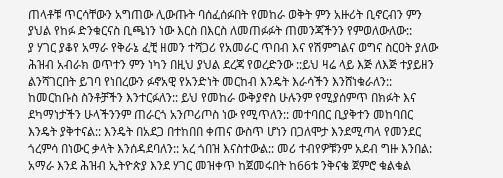ጠላቶቹ ጥርሳቸውን አግጠው ሊውጡት ባሰፈሰፉበት የመከራ ወቅት ምን አዙሪት ቢኖርብን ምን ያህል የከፉ ድንቁርናስ ቢጫነን ነው እርስ በእርስ ለመጠፉፉት ጠመንጃችንን የምወለውለው::
ያ ሃገር ያቆየ አማራ የቅራኔ ፈቺ ዘመን ተሻጋሪ የአመራር ጥበብ እና የሽምግልና ወግና ስርዐት ያለው ሕዝብ አብራክ ወጥተን ምን ነካን በዚህ ያህል ደረጃ የወረድንው ::ይህ ዛሬ ላይ እጅ ለእጅ ተያይዘን ልንሻገርበት ይገባ የነበረውን ፉኖአዊ የአንድነት መርከብ እንዴት እራሳችን እንሸነቁራለን:: ከመርከቡስ ስንቶቻችን እንተርፉለን:: ይህ የመከራ ውቅያኖስ ሁሉንም የሚያሰምጥ በክፉት እና ደካማነታችን ሁላችንንም ጠራርጎ አንጦሪጦስ ነው የሚጥለን:: መተባበር ቢያቅተን መከባበር እንዴት ያቅተናል:: እንዴት በአደጋ በተከበበ ቀጠና ውስጥ ሆነን በጋለሞታ እንደሚጣላ የመንደር ጎረምሳ በነውር ቃላት እንሰዳደባለን:: አረ ጎበዝ እናስተውል:: መሪ ተብየዎቹንም አደብ ግዙ እንበል:
አማራ እንደ ሕዝብ ኢትዮጵያ እንደ ሃገር መዝቀጥ ከጀመሩበት ከ66ቱ ንቅናቄ ጀምሮ ቁልቁል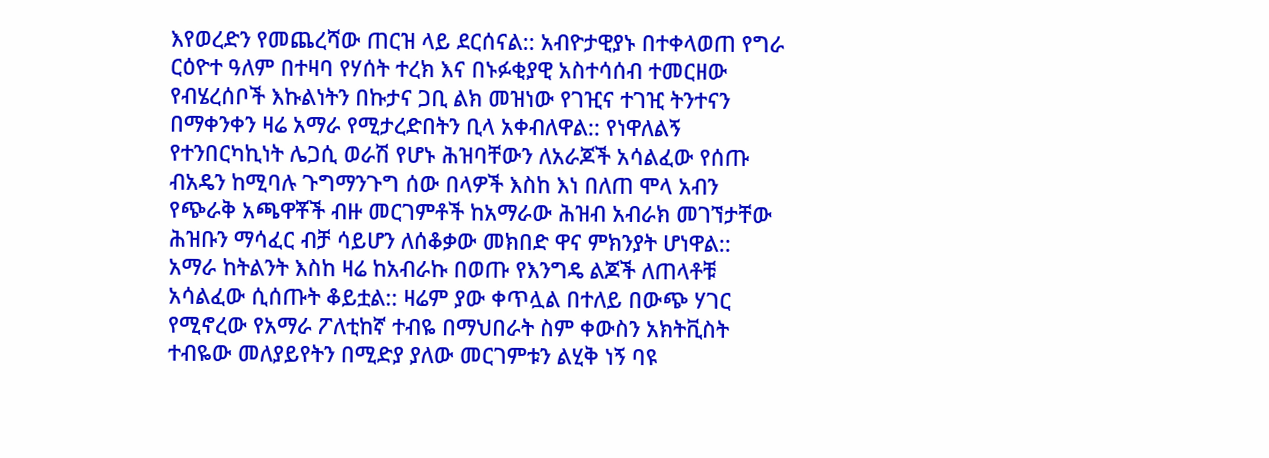እየወረድን የመጨረሻው ጠርዝ ላይ ደርሰናል:: አብዮታዊያኑ በተቀላወጠ የግራ ርዕዮተ ዓለም በተዛባ የሃሰት ተረክ እና በኑፉቂያዊ አስተሳሰብ ተመርዘው የብሄረሰቦች እኩልነትን በኩታና ጋቢ ልክ መዝነው የገዢና ተገዢ ትንተናን በማቀንቀን ዛሬ አማራ የሚታረድበትን ቢላ አቀብለዋል:: የነዋለልኝ የተንበርካኪነት ሌጋሲ ወራሽ የሆኑ ሕዝባቸውን ለአራጆች አሳልፈው የሰጡ ብአዴን ከሚባሉ ጉግማንጉግ ሰው በላዎች እስከ እነ በለጠ ሞላ አብን የጭራቅ አጫዋቾች ብዙ መርገምቶች ከአማራው ሕዝብ አብራክ መገኘታቸው ሕዝቡን ማሳፈር ብቻ ሳይሆን ለሰቆቃው መክበድ ዋና ምክንያት ሆነዋል::
አማራ ከትልንት እስከ ዛሬ ከአብራኩ በወጡ የእንግዴ ልጆች ለጠላቶቹ አሳልፈው ሲሰጡት ቆይቷል:: ዛሬም ያው ቀጥሏል በተለይ በውጭ ሃገር የሚኖረው የአማራ ፖለቲከኛ ተብዬ በማህበራት ስም ቀውስን አክትቪስት ተብዬው መለያይየትን በሚድያ ያለው መርገምቱን ልሂቅ ነኝ ባዩ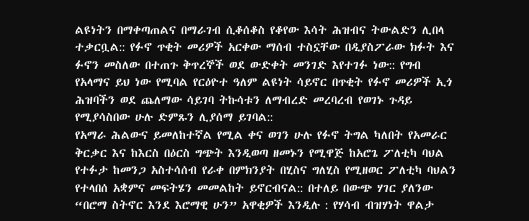ልዩነትን በማቀጣጠልና በማራገብ ሲቆሰቆስ የቆየው እሳት ሕዝብና ትውልድን ሊበላ ተቃርቧል:: የፉኖ ጥቂት መሪዎች አርቀው ማሰብ ተስኗቸው በዲያስፖራው ክፉት እና ፉኖን መስለው በተጠጉ ቅጥረኞች ወደ ውድቀት መንገድ እየተገፉ ነው:: የግብ የአላማና ይህ ነው የሚባል የርዕዮተ ዓለም ልዩነት ሳይኖር በጥቂት የፉኖ መሪዎች ኢጎ ሕዝባችን ወደ ጨለማው ሳይገባ ትኩሳቱን ለማብረድ መረባረብ የወገኑ ጉዳይ የሚያሳስበው ሁሉ ድምጹን ሊያሰማ ይገባል::
የአማራ ሕልውና ይመለከተኛል የሚል ቀና ወገን ሁሉ የፉኖ ትግል ካለበት የአመራር ቅርቃር እና ከእርስ በዕርስ ግጭት እንዲወጣ ዘመኑን የሚዋጅ ከአሮጌ ፖለቲካ ባህል የተፉታ ከመንጋ አስተሳሰብ የራቀ በምክንያት በሂስና ግለሂስ የሚዘወር ፖለቲካ ባህልን የተላበሰ አቋምና መፍትሄን መመልከት ይኖርብናል:: በተለይ በውጭ ሃገር ያለንው “በሮማ ስትኖር እንደ እሮማዊ ሁን” አዋቂዎች እንዲሉ : የሃሳብ ብዝሃነት ዋልታ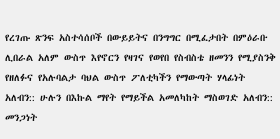የረገጡ ጽንፍ አስተሳሰቦች በውይይትና በንግግር በሚፈታበት በምዕራቡ ሊበራል አለም ውስጥ እየኖርን የዛገና የወየበ የስብስቴ ዘመንን የሚያስንቅ የዘለፉና የአሉባልታ ባህል ውስጥ ፖለቲካችን የማውጣት ሃላፊነት አለብን:: ሁሉን በእኩል ማየት የማይችል አመለካከት ማስወገድ አለብን:: መንጋነት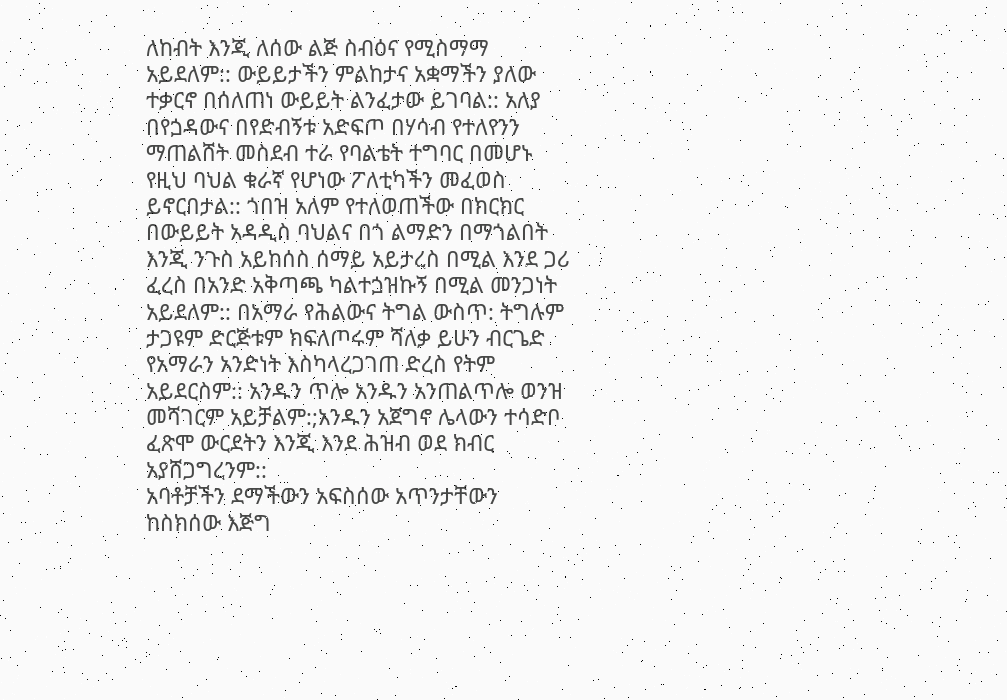ለከብት እንጂ ለሰው ልጅ ስብዕና የሚስማማ አይደለም:: ውይይታችን ምልከታና አቋማችን ያለው ተቃርኖ በሰለጠነ ውይይት ልንፈታው ይገባል:: አለያ በየጏዳውና በየድብኝቱ አድፍጦ በሃሳብ የተለየንን ማጠልሸት መስደብ ተራ የባልቴት ተግባር በመሆኑ የዚህ ባህል ቁራኛ የሆነው ፖለቲካችን መፈወስ ይኖርበታል:: ጎበዝ አለም የተለወጠችው በክርክር በውይይት አዳዲስ ባህልና በጎ ልማድን በማጎልበት እንጂ ንጉስ አይከሰስ ሰማይ አይታረስ በሚል እንደ ጋሪ ፈረስ በአንድ አቅጣጫ ካልተጏዝኩኝ በሚል መንጋነት አይደለም:: በአማራ የሕልውና ትግል ውስጥ: ትግሉም ታጋዩም ድርጅቱም ክፍለጦሩም ሻለቃ ይሁን ብርጌድ የአማራን አንድነት እስካላረጋገጠ ድረስ የትም አይደርስም:: አንዱን ጥሎ አንዱን አንጠልጥሎ ወንዝ መሻገርም አይቻልም:;አንዱን አጀግኖ ሌላውን ተሳድቦ ፈጽሞ ውርደትን እንጂ እንደ ሕዝብ ወደ ክብር አያሸጋግረንም::
አባቶቻችን ደማችውን አፍስሰው አጥንታቸውን ከስክሰው እጅግ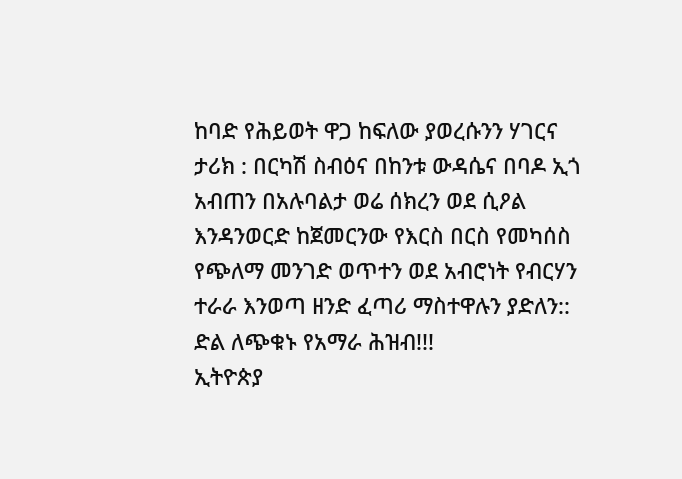ከባድ የሕይወት ዋጋ ከፍለው ያወረሱንን ሃገርና ታሪክ : በርካሽ ስብዕና በከንቱ ውዳሴና በባዶ ኢጎ አብጠን በአሉባልታ ወሬ ሰክረን ወደ ሲዖል እንዳንወርድ ከጀመርንው የእርስ በርስ የመካሰስ የጭለማ መንገድ ወጥተን ወደ አብሮነት የብርሃን ተራራ እንወጣ ዘንድ ፈጣሪ ማስተዋሉን ያድለን::
ድል ለጭቁኑ የአማራ ሕዝብ!!!
ኢትዮጵያ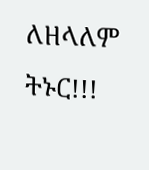ለዘላለም ትኑር!!!